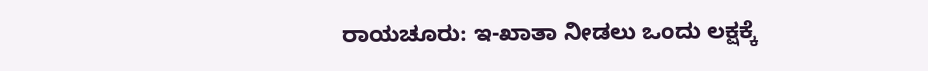ರಾಯಚೂರು: ಇ-ಖಾತಾ ನೀಡಲು ಒಂದು ಲಕ್ಷಕ್ಕೆ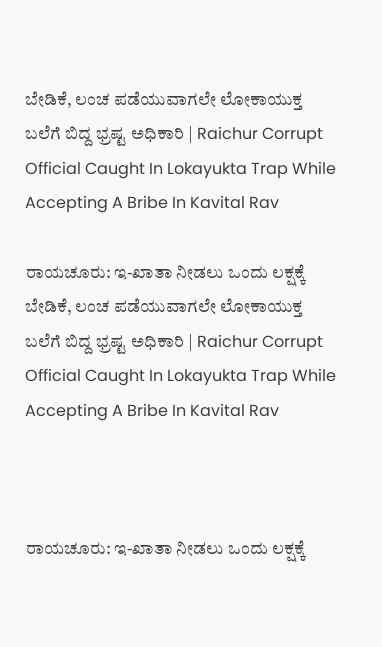ಬೇಡಿಕೆ, ಲಂಚ ಪಡೆಯುವಾಗಲೇ ಲೋಕಾಯುಕ್ತ ಬಲೆಗೆ ಬಿದ್ದ ಭ್ರಷ್ಟ ಅಧಿಕಾರಿ | Raichur Corrupt Official Caught In Lokayukta Trap While Accepting A Bribe In Kavital Rav

ರಾಯಚೂರು: ಇ-ಖಾತಾ ನೀಡಲು ಒಂದು ಲಕ್ಷಕ್ಕೆ ಬೇಡಿಕೆ, ಲಂಚ ಪಡೆಯುವಾಗಲೇ ಲೋಕಾಯುಕ್ತ ಬಲೆಗೆ ಬಿದ್ದ ಭ್ರಷ್ಟ ಅಧಿಕಾರಿ | Raichur Corrupt Official Caught In Lokayukta Trap While Accepting A Bribe In Kavital Rav



ರಾಯಚೂರು: ಇ-ಖಾತಾ ನೀಡಲು ಒಂದು ಲಕ್ಷಕ್ಕೆ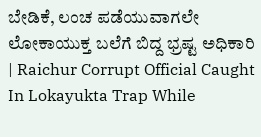ಬೇಡಿಕೆ, ಲಂಚ ಪಡೆಯುವಾಗಲೇ ಲೋಕಾಯುಕ್ತ ಬಲೆಗೆ ಬಿದ್ದ ಭ್ರಷ್ಟ ಅಧಿಕಾರಿ | Raichur Corrupt Official Caught In Lokayukta Trap While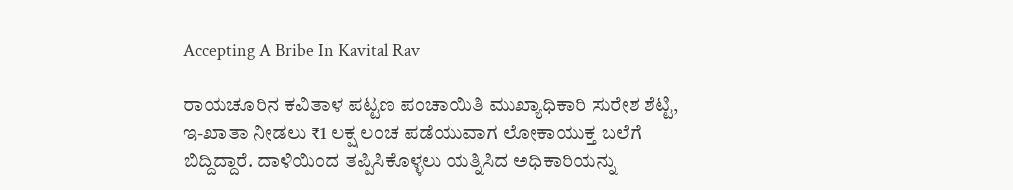Accepting A Bribe In Kavital Rav

ರಾಯಚೂರಿನ ಕವಿತಾಳ ಪಟ್ಟಣ ಪಂಚಾಯಿತಿ ಮುಖ್ಯಾಧಿಕಾರಿ ಸುರೇಶ ಶೆಟ್ಟಿ, ಇ-ಖಾತಾ ನೀಡಲು ₹1 ಲಕ್ಷ ಲಂಚ ಪಡೆಯುವಾಗ ಲೋಕಾಯುಕ್ತ ಬಲೆಗೆ ಬಿದ್ದಿದ್ದಾರೆ. ದಾಳಿಯಿಂದ ತಪ್ಪಿಸಿಕೊಳ್ಳಲು ಯತ್ನಿಸಿದ ಅಧಿಕಾರಿಯನ್ನು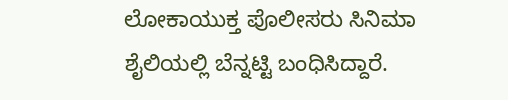ಲೋಕಾಯುಕ್ತ ಪೊಲೀಸರು ಸಿನಿಮಾ ಶೈಲಿಯಲ್ಲಿ ಬೆನ್ನಟ್ಟಿ ಬಂಧಿಸಿದ್ದಾರೆ.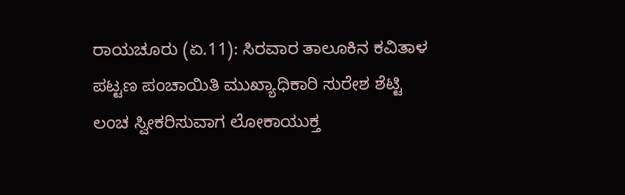ರಾಯಚೂರು (ಏ.11): ಸಿರವಾರ ತಾಲೂಕಿನ ಕವಿತಾಳ ಪಟ್ಟಣ ಪಂಚಾಯಿತಿ ಮುಖ್ಯಾಧಿಕಾರಿ ಸುರೇಶ ಶೆಟ್ಟಿ ಲಂಚ ಸ್ವೀಕರಿಸುವಾಗ ಲೋಕಾಯುಕ್ತ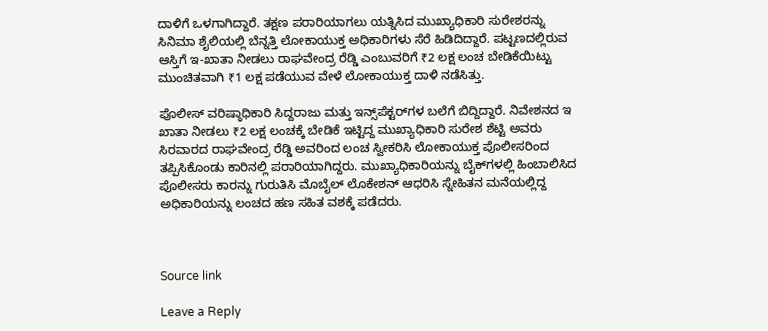ದಾಳಿಗೆ ಒಳಗಾಗಿದ್ದಾರೆ. ತಕ್ಷಣ ಪರಾರಿಯಾಗಲು ಯತ್ನಿಸಿದ ಮುಖ್ಯಾಧಿಕಾರಿ ಸುರೇಶರನ್ನು ಸಿನಿಮಾ ಶೈಲಿಯಲ್ಲಿ ಬೆನ್ನತ್ತಿ ಲೋಕಾಯುಕ್ತ ಅಧಿಕಾರಿಗಳು ಸೆರೆ ಹಿಡಿದಿದ್ದಾರೆ. ಪಟ್ಟಣದಲ್ಲಿರುವ ಆಸ್ತಿಗೆ ಇ-ಖಾತಾ ನೀಡಲು ರಾಘವೇಂದ್ರ ರೆಡ್ಡಿ ಎಂಬುವರಿಗೆ ₹2 ಲಕ್ಷ ಲಂಚ ಬೇಡಿಕೆಯಿಟ್ಟು ಮುಂಚಿತವಾಗಿ ₹1 ಲಕ್ಷ ಪಡೆಯುವ ವೇಳೆ ಲೋಕಾಯುಕ್ತ ದಾಳಿ ನಡೆಸಿತ್ತು.

ಪೊಲೀಸ್ ವರಿಷ್ಠಾಧಿಕಾರಿ ಸಿದ್ದರಾಜು ಮತ್ತು ಇನ್ಸ್‌ಪೆಕ್ಟರ್‌ಗಳ ಬಲೆಗೆ ಬಿದ್ದಿದ್ದಾರೆ. ನಿವೇಶನದ ಇ ಖಾತಾ ನೀಡಲು ₹2 ಲಕ್ಷ ಲಂಚಕ್ಕೆ ಬೇಡಿಕೆ ಇಟ್ಟಿದ್ದ ಮುಖ್ಯಾಧಿಕಾರಿ ಸುರೇಶ ಶೆಟ್ಟಿ ಅವರು ಸಿರವಾರದ ರಾಘವೇಂದ್ರ ರೆಡ್ಡಿ ಅವರಿಂದ ಲಂಚ ಸ್ವೀಕರಿಸಿ ಲೋಕಾಯುಕ್ತ ಪೊಲೀಸರಿಂದ ತಪ್ಪಿಸಿಕೊಂಡು ಕಾರಿನಲ್ಲಿ ಪರಾರಿಯಾಗಿದ್ದರು. ಮುಖ್ಯಾಧಿಕಾರಿಯನ್ನು ಬೈಕ್‌ಗಳಲ್ಲಿ ಹಿಂಬಾಲಿಸಿದ ಪೊಲೀಸರು ಕಾರನ್ನು ಗುರುತಿಸಿ ಮೊಬೈಲ್ ಲೊಕೇಶನ್ ಆಧರಿಸಿ ಸ್ನೇಹಿತನ ಮನೆಯಲ್ಲಿದ್ದ ಅಧಿಕಾರಿಯನ್ನು ಲಂಚದ ಹಣ ಸಹಿತ ವಶಕ್ಕೆ ಪಡೆದರು.



Source link

Leave a Reply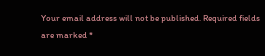Your email address will not be published. Required fields are marked *